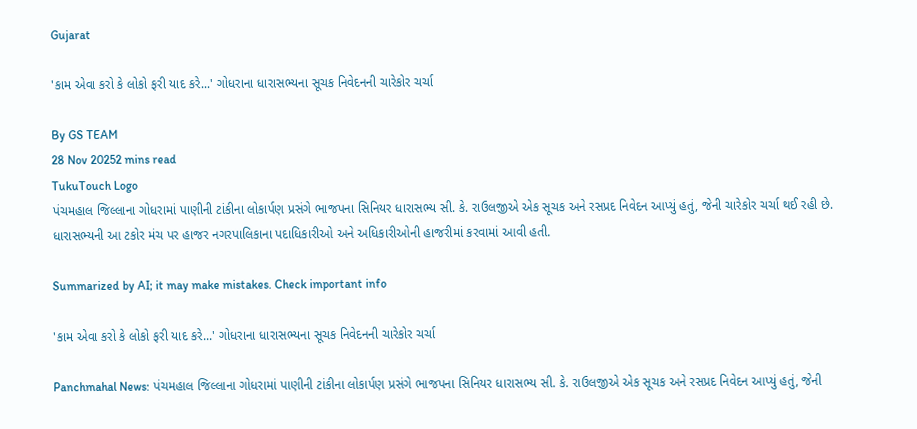Gujarat

'કામ એવા કરો કે લોકો ફરી યાદ કરે...' ગોધરાના ધારાસભ્યના સૂચક નિવેદનની ચારેકોર ચર્ચા

By GS TEAM
28 Nov 20252 mins read
TukuTouch Logo
પંચમહાલ જિલ્લાના ગોધરામાં પાણીની ટાંકીના લોકાર્પણ પ્રસંગે ભાજપના સિનિયર ધારાસભ્ય સી. કે. રાઉલજીએ એક સૂચક અને રસપ્રદ નિવેદન આપ્યું હતું, જેની ચારેકોર ચર્ચા થઈ રહી છે. ધારાસભ્યની આ ટકોર મંચ પર હાજર નગરપાલિકાના પદાધિકારીઓ અને અધિકારીઓની હાજરીમાં કરવામાં આવી હતી.

Summarized by AI; it may make mistakes. Check important info

'કામ એવા કરો કે લોકો ફરી યાદ કરે...' ગોધરાના ધારાસભ્યના સૂચક નિવેદનની ચારેકોર ચર્ચા

Panchmahal News: પંચમહાલ જિલ્લાના ગોધરામાં પાણીની ટાંકીના લોકાર્પણ પ્રસંગે ભાજપના સિનિયર ધારાસભ્ય સી. કે. રાઉલજીએ એક સૂચક અને રસપ્રદ નિવેદન આપ્યું હતું, જેની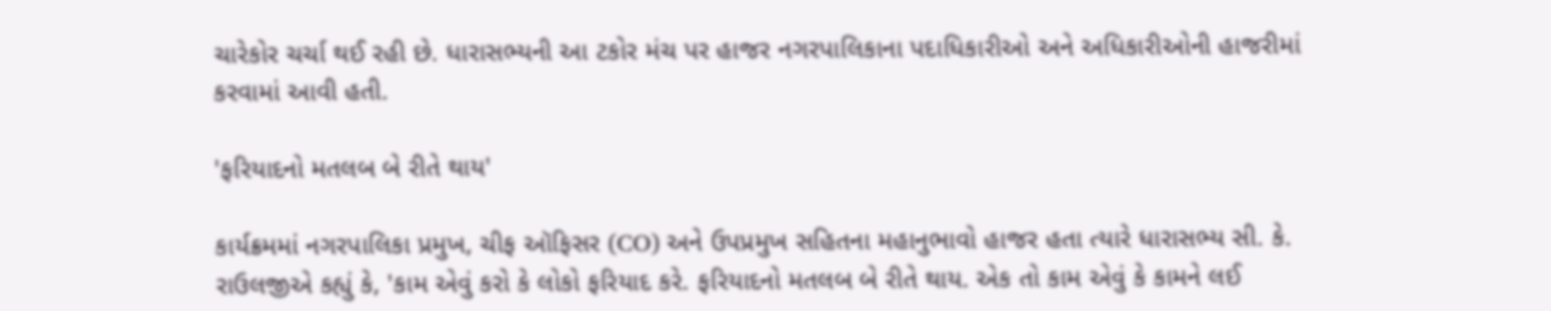ચારેકોર ચર્ચા થઈ રહી છે. ધારાસભ્યની આ ટકોર મંચ પર હાજર નગરપાલિકાના પદાધિકારીઓ અને અધિકારીઓની હાજરીમાં કરવામાં આવી હતી.

'ફરિયાદનો મતલબ બે રીતે થાય'

કાર્યક્રમમાં નગરપાલિકા પ્રમુખ, ચીફ ઑફિસર (CO) અને ઉપપ્રમુખ સહિતના મહાનુભાવો હાજર હતા ત્યારે ધારાસભ્ય સી. કે. રાઉલજીએ કહ્યું કે, 'કામ એવું કરો કે લોકો ફરિયાદ કરે. ફરિયાદનો મતલબ બે રીતે થાય. એક તો કામ એવું કે કામને લઈ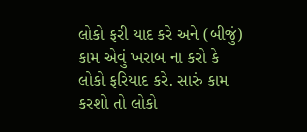લોકો ફરી યાદ કરે અને (બીજું) કામ એવું ખરાબ ના કરો કે લોકો ફરિયાદ કરે. સારું કામ કરશો તો લોકો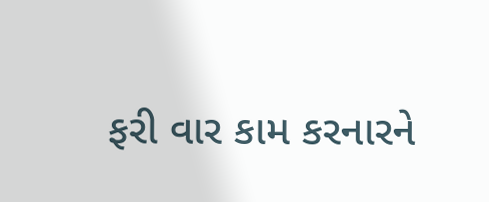ફરી વાર કામ કરનારને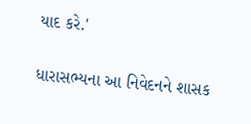યાદ કરે.'

ધારાસભ્યના આ નિવેદનને શાસક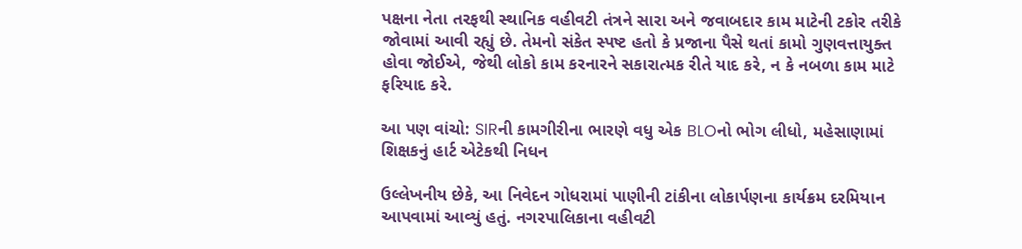પક્ષના નેતા તરફથી સ્થાનિક વહીવટી તંત્રને સારા અને જવાબદાર કામ માટેની ટકોર તરીકે જોવામાં આવી રહ્યું છે. તેમનો સંકેત સ્પષ્ટ હતો કે પ્રજાના પૈસે થતાં કામો ગુણવત્તાયુક્ત હોવા જોઈએ, જેથી લોકો કામ કરનારને સકારાત્મક રીતે યાદ કરે, ન કે નબળા કામ માટે ફરિયાદ કરે.

આ પણ વાંચો: SIRની કામગીરીના ભારણે વધુ એક BLOનો ભોગ લીધો, મહેસાણામાં શિક્ષકનું હાર્ટ એટેકથી નિધન

ઉલ્લેખનીય છેકે, આ નિવેદન ગોધરામાં પાણીની ટાંકીના લોકાર્પણના કાર્યક્રમ દરમિયાન આપવામાં આવ્યું હતું. નગરપાલિકાના વહીવટી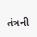તંત્રની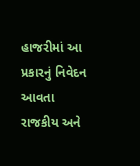હાજરીમાં આ પ્રકારનું નિવેદન આવતા રાજકીય અને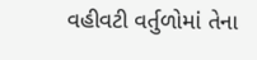વહીવટી વર્તુળોમાં તેના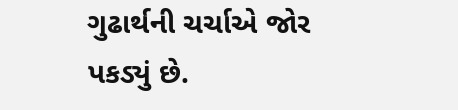ગુઢાર્થની ચર્ચાએ જોર પકડ્યું છે.